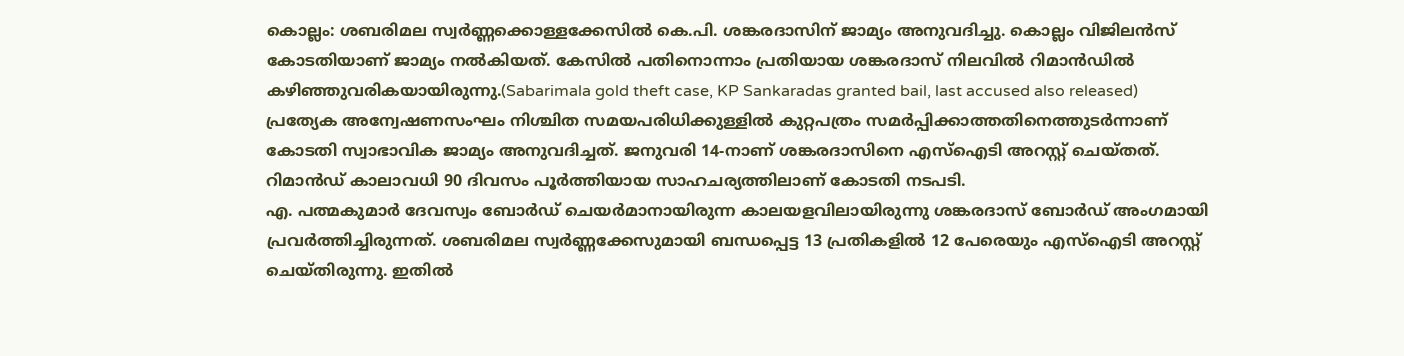കൊല്ലം: ശബരിമല സ്വർണ്ണക്കൊള്ളക്കേസിൽ കെ.പി. ശങ്കരദാസിന് ജാമ്യം അനുവദിച്ചു. കൊല്ലം വിജിലൻസ് കോടതിയാണ് ജാമ്യം നൽകിയത്. കേസിൽ പതിനൊന്നാം പ്രതിയായ ശങ്കരദാസ് നിലവിൽ റിമാൻഡിൽ കഴിഞ്ഞുവരികയായിരുന്നു.(Sabarimala gold theft case, KP Sankaradas granted bail, last accused also released)
പ്രത്യേക അന്വേഷണസംഘം നിശ്ചിത സമയപരിധിക്കുള്ളിൽ കുറ്റപത്രം സമർപ്പിക്കാത്തതിനെത്തുടർന്നാണ് കോടതി സ്വാഭാവിക ജാമ്യം അനുവദിച്ചത്. ജനുവരി 14-നാണ് ശങ്കരദാസിനെ എസ്ഐടി അറസ്റ്റ് ചെയ്തത്. റിമാൻഡ് കാലാവധി 90 ദിവസം പൂർത്തിയായ സാഹചര്യത്തിലാണ് കോടതി നടപടി.
എ. പത്മകുമാർ ദേവസ്വം ബോർഡ് ചെയർമാനായിരുന്ന കാലയളവിലായിരുന്നു ശങ്കരദാസ് ബോർഡ് അംഗമായി പ്രവർത്തിച്ചിരുന്നത്. ശബരിമല സ്വർണ്ണക്കേസുമായി ബന്ധപ്പെട്ട 13 പ്രതികളിൽ 12 പേരെയും എസ്ഐടി അറസ്റ്റ് ചെയ്തിരുന്നു. ഇതിൽ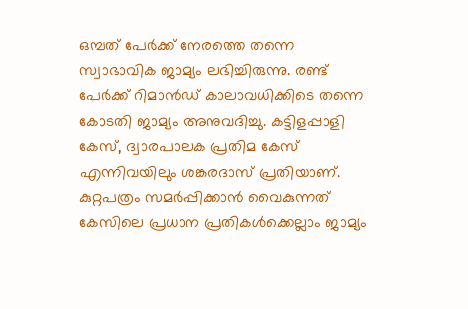ഒമ്പത് പേർക്ക് നേരത്തെ തന്നെ സ്വാഭാവിക ജാമ്യം ലഭിച്ചിരുന്നു. രണ്ട് പേർക്ക് റിമാൻഡ് കാലാവധിക്കിടെ തന്നെ കോടതി ജാമ്യം അനുവദിച്ചു. കട്ടിളപ്പാളി കേസ്, ദ്വാരപാലക പ്രതിമ കേസ് എന്നിവയിലും ശങ്കരദാസ് പ്രതിയാണ്. കുറ്റപത്രം സമർപ്പിക്കാൻ വൈകുന്നത് കേസിലെ പ്രധാന പ്രതികൾക്കെല്ലാം ജാമ്യം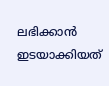ലഭിക്കാൻ ഇടയാക്കിയത്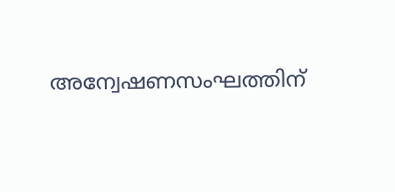അന്വേഷണസംഘത്തിന്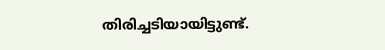തിരിച്ചടിയായിട്ടുണ്ട്.